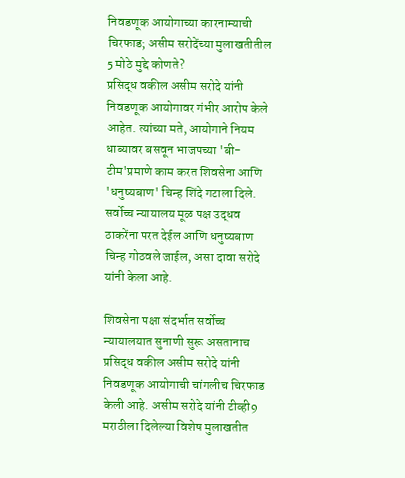निवडणूक आयोगाच्या कारनाम्याची चिरफाड; असीम सरोदेंच्या मुलाखतीतील 5 मोठे मुद्दे कोणते?
प्रसिद्ध वकील असीम सरोदे यांनी निवडणूक आयोगावर गंभीर आरोप केले आहेत. त्यांच्या मते, आयोगाने नियम धाब्यावर बसवून भाजपच्या 'बी-टीम'प्रमाणे काम करत शिवसेना आणि 'धनुष्यबाण' चिन्ह शिंदे गटाला दिले. सर्वोच्च न्यायालय मूळ पक्ष उद्धव ठाकरेंना परत देईल आणि धनुष्यबाण चिन्ह गोठवले जाईल, असा दावा सरोदे यांनी केला आहे.

शिवसेना पक्षा संदर्भात सर्वोच्च न्यायालयात सुनाणी सुरू असतानाच प्रसिद्ध वकील असीम सरोदे यांनी निवडणूक आयोगाची चांगलीच चिरफाड केली आहे. असीम सरोदे यांनी टीव्ही9 मराठीला दिलेल्या विशेष मुलाखतीत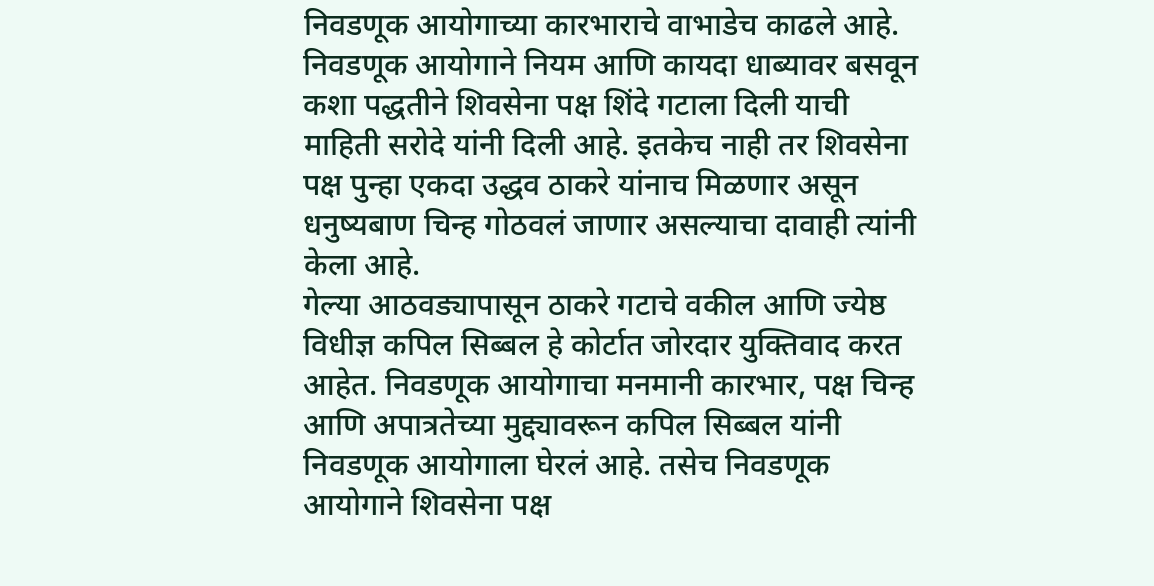निवडणूक आयोगाच्या कारभाराचे वाभाडेच काढले आहे. निवडणूक आयोगाने नियम आणि कायदा धाब्यावर बसवून कशा पद्धतीने शिवसेना पक्ष शिंदे गटाला दिली याची माहिती सरोदे यांनी दिली आहे. इतकेच नाही तर शिवसेना पक्ष पुन्हा एकदा उद्धव ठाकरे यांनाच मिळणार असून धनुष्यबाण चिन्ह गोठवलं जाणार असल्याचा दावाही त्यांनी केला आहे.
गेल्या आठवड्यापासून ठाकरे गटाचे वकील आणि ज्येष्ठ विधीज्ञ कपिल सिब्बल हे कोर्टात जोरदार युक्तिवाद करत आहेत. निवडणूक आयोगाचा मनमानी कारभार, पक्ष चिन्ह आणि अपात्रतेच्या मुद्द्यावरून कपिल सिब्बल यांनी निवडणूक आयोगाला घेरलं आहे. तसेच निवडणूक आयोगाने शिवसेना पक्ष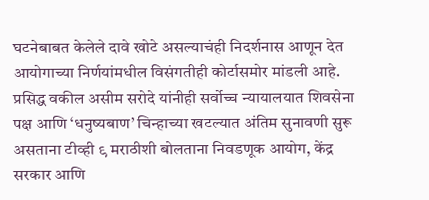घटनेबाबत केलेले दावे खोटे असल्याचंही निदर्शनास आणून देत आयोगाच्या निर्णयांमधील विसंगतीही कोर्टासमोर मांडली आहे. प्रसिद्ध वकील असीम सरोदे यांनीही सर्वोच्च न्यायालयात शिवसेना पक्ष आणि ‘धनुष्यबाण’ चिन्हाच्या खटल्यात अंतिम सुनावणी सुरू असताना टीव्ही ९ मराठीशी बोलताना निवडणूक आयोग, केंद्र सरकार आणि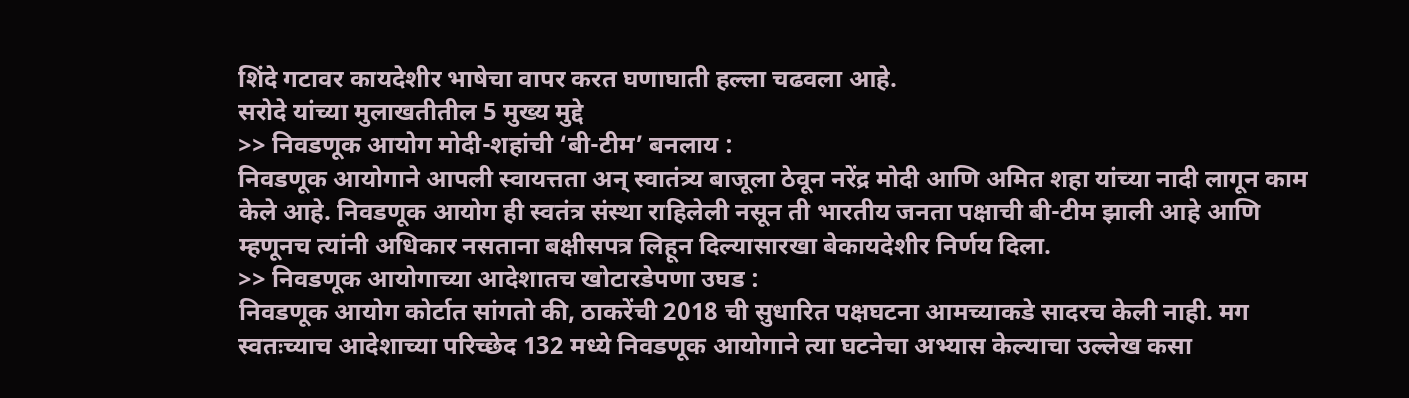शिंदे गटावर कायदेशीर भाषेचा वापर करत घणाघाती हल्ला चढवला आहे.
सरोदे यांच्या मुलाखतीतील 5 मुख्य मुद्दे
>> निवडणूक आयोग मोदी-शहांची ‘बी-टीम’ बनलाय :
निवडणूक आयोगाने आपली स्वायत्तता अन् स्वातंत्र्य बाजूला ठेवून नरेंद्र मोदी आणि अमित शहा यांच्या नादी लागून काम केले आहे. निवडणूक आयोग ही स्वतंत्र संस्था राहिलेली नसून ती भारतीय जनता पक्षाची बी-टीम झाली आहे आणि म्हणूनच त्यांनी अधिकार नसताना बक्षीसपत्र लिहून दिल्यासारखा बेकायदेशीर निर्णय दिला.
>> निवडणूक आयोगाच्या आदेशातच खोटारडेपणा उघड :
निवडणूक आयोग कोर्टात सांगतो की, ठाकरेंची 2018 ची सुधारित पक्षघटना आमच्याकडे सादरच केली नाही. मग स्वतःच्याच आदेशाच्या परिच्छेद 132 मध्ये निवडणूक आयोगाने त्या घटनेचा अभ्यास केल्याचा उल्लेख कसा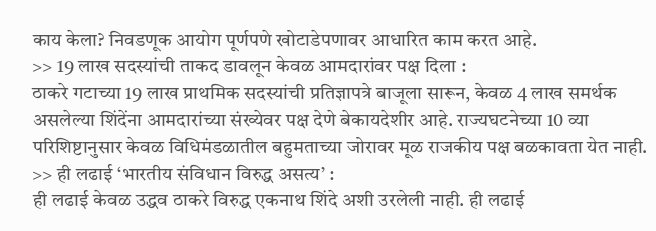काय केला? निवडणूक आयोग पूर्णपणे खोटाडेपणावर आधारित काम करत आहे.
>> 19 लाख सदस्यांची ताकद डावलून केवळ आमदारांवर पक्ष दिला :
ठाकरे गटाच्या 19 लाख प्राथमिक सदस्यांची प्रतिज्ञापत्रे बाजूला सारून, केवळ 4 लाख समर्थक असलेल्या शिंदेंना आमदारांच्या संख्येवर पक्ष देणे बेकायदेशीर आहे. राज्यघटनेच्या 10 व्या परिशिष्टानुसार केवळ विधिमंडळातील बहुमताच्या जोरावर मूळ राजकीय पक्ष बळकावता येत नाही.
>> ही लढाई ‘भारतीय संविधान विरुद्ध असत्य’ :
ही लढाई केवळ उद्धव ठाकरे विरुद्ध एकनाथ शिंदे अशी उरलेली नाही. ही लढाई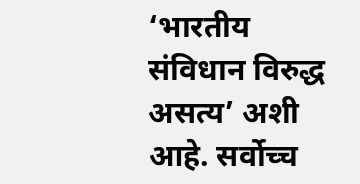‘भारतीय संविधान विरुद्ध असत्य’ अशी आहे. सर्वोच्च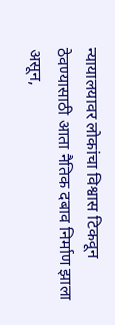न्यायालयावर लोकांचा विश्वास टिकवून ठेवण्यासाठी आता नैतिक दबाव निर्माण झाला असून,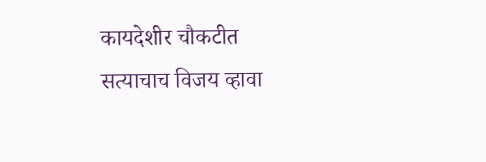कायदेशीर चौकटीत सत्याचाच विजय व्हावा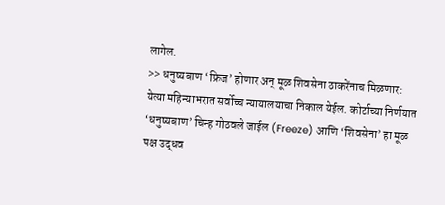लागेल.
>> धनुष्यबाण ‘फ्रिज’ होणार अन् मूळ शिवसेना ठाकरेंनाच मिळणार:
येत्या महिन्याभरात सर्वोच्च न्यायालयाचा निकाल येईल. कोर्टाच्या निर्णयात ‘धनुष्यबाण’ चिन्ह गोठवले जाईल (Freeze) आणि ‘शिवसेना’ हा मूळ पक्ष उद्धव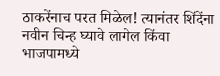ठाकरेंनाच परत मिळेल! त्यानंतर शिंदेंना नवीन चिन्ह घ्यावे लागेल किंवा भाजपामध्ये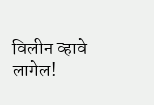विलीन व्हावे लागेल!